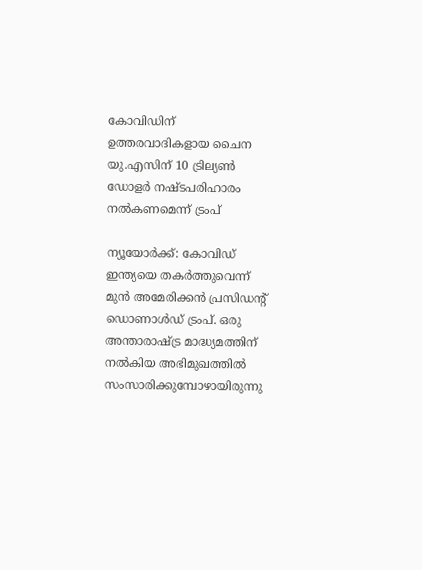കോവിഡിന് ഉത്തരവാദികളായ ചൈന യു.എസിന് 10 ട്രില്യണ്‍ ഡോളര്‍ നഷ്ടപരിഹാരം നല്‍കണമെന്ന് ട്രംപ്

ന്യൂയോര്‍ക്ക്: കോവിഡ് ഇന്ത്യയെ തകര്‍ത്തുവെന്ന് മുന്‍ അമേരിക്കന്‍ പ്രസിഡന്റ് ഡൊണാള്‍ഡ് ട്രംപ്. ഒരു അന്താരാഷ്ട്ര മാദ്ധ്യമത്തിന് നല്‍കിയ അഭിമുഖത്തില്‍ സംസാരിക്കുമ്പോഴായിരുന്നു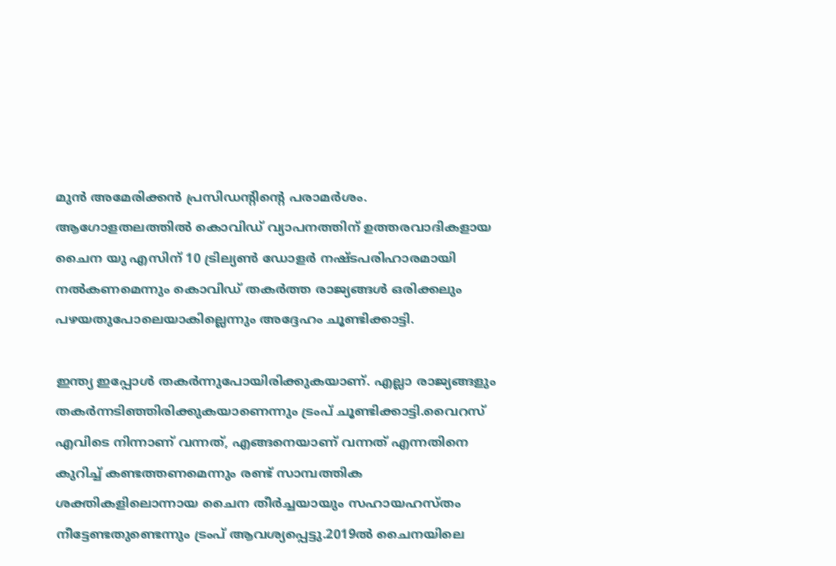മുന്‍ അമേരിക്കന്‍ പ്രസിഡന്റിന്റെ പരാമര്‍ശം. ആഗോളതലത്തില്‍ കൊവിഡ് വ്യാപനത്തിന് ഉത്തരവാദികളായ ചൈന യു എസിന് 10 ട്രില്യണ്‍ ഡോളര്‍ നഷ്ടപരിഹാരമായി നല്‍കണമെന്നും കൊവിഡ് തകര്‍ത്ത രാജ്യങ്ങള്‍ ഒരിക്കലും പഴയതുപോലെയാകില്ലെന്നും അദ്ദേഹം ചൂണ്ടിക്കാട്ടി.

ഇന്ത്യ ഇപ്പോള്‍ തകര്‍ന്നുപോയിരിക്കുകയാണ്. എല്ലാ രാജ്യങ്ങളും തകര്‍ന്നടിഞ്ഞിരിക്കുകയാണെന്നും ട്രംപ് ചൂണ്ടിക്കാട്ടി.വൈറസ് എവിടെ നിന്നാണ് വന്നത്, എങ്ങനെയാണ് വന്നത് എന്നതിനെ കുറിച്ച് കണ്ടത്തണമെന്നും രണ്ട് സാമ്പത്തിക ശക്തികളിലൊന്നായ ചൈന തീര്‍ച്ചയായും സഹായഹസ്തം നീട്ടേണ്ടതുണ്ടെന്നും ട്രംപ് ആവശ്യപ്പെട്ടു.2019ല്‍ ചൈനയിലെ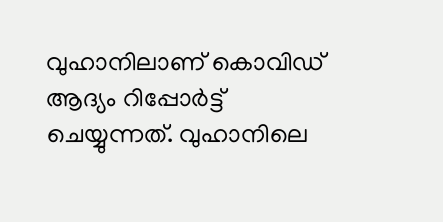വുഹാനിലാണ് കൊവിഡ് ആദ്യം റിപ്പോര്‍ട്ട് ചെയ്യുന്നത്. വുഹാനിലെ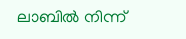ലാബില്‍ നിന്ന്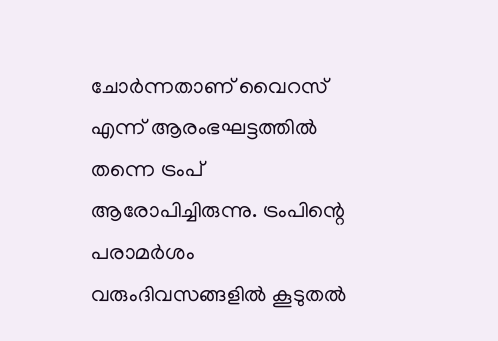ചോര്‍ന്നതാണ് വൈറസ് എന്ന് ആരംഭഘട്ടത്തില്‍ തന്നെ ട്രംപ് ആരോപിച്ചിരുന്നു. ട്രംപിന്റെ പരാമര്‍ശം വരുംദിവസങ്ങളില്‍ കൂടുതല്‍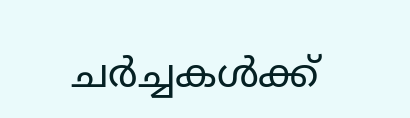ചര്‍ച്ചകള്‍ക്ക്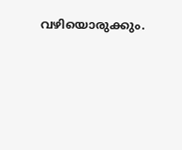വഴിയൊരുക്കും.